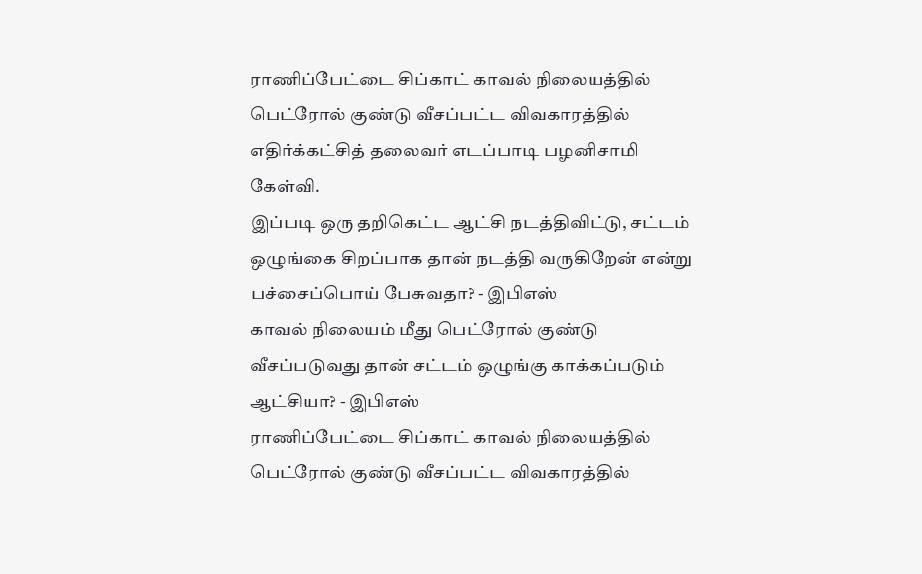ராணிப்பேட்டை சிப்காட் காவல் நிலையத்தில் பெட்ரோல் குண்டு வீசப்பட்ட விவகாரத்தில் எதிர்க்கட்சித் தலைவர் எடப்பாடி பழனிசாமி கேள்வி.
இப்படி ஒரு தறிகெட்ட ஆட்சி நடத்திவிட்டு, சட்டம் ஒழுங்கை சிறப்பாக தான் நடத்தி வருகிறேன் என்று பச்சைப்பொய் பேசுவதா? - இபிஎஸ்
காவல் நிலையம் மீது பெட்ரோல் குண்டு வீசப்படுவது தான் சட்டம் ஒழுங்கு காக்கப்படும் ஆட்சியா? - இபிஎஸ்
ராணிப்பேட்டை சிப்காட் காவல் நிலையத்தில் பெட்ரோல் குண்டு வீசப்பட்ட விவகாரத்தில்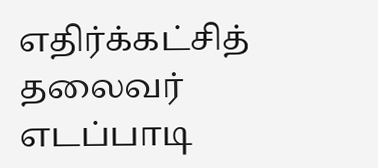எதிர்க்கட்சித் தலைவர் எடப்பாடி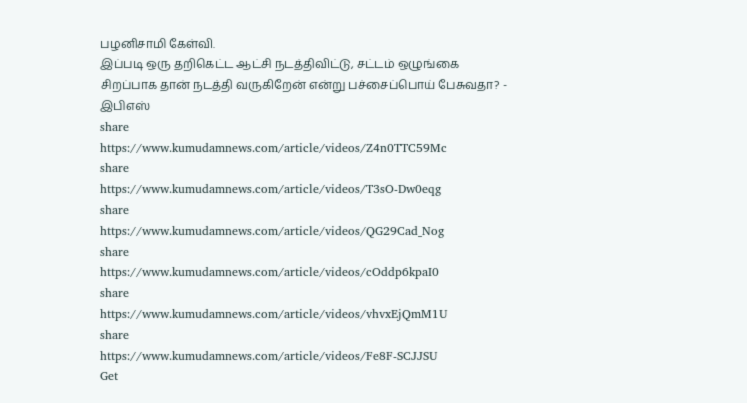பழனிசாமி கேள்வி.
இப்படி ஒரு தறிகெட்ட ஆட்சி நடத்திவிட்டு, சட்டம் ஒழுங்கை சிறப்பாக தான் நடத்தி வருகிறேன் என்று பச்சைப்பொய் பேசுவதா? - இபிஎஸ்
share
https://www.kumudamnews.com/article/videos/Z4n0TTC59Mc
share
https://www.kumudamnews.com/article/videos/T3sO-Dw0eqg
share
https://www.kumudamnews.com/article/videos/QG29Cad_Nog
share
https://www.kumudamnews.com/article/videos/cOddp6kpaI0
share
https://www.kumudamnews.com/article/videos/vhvxEjQmM1U
share
https://www.kumudamnews.com/article/videos/Fe8F-SCJJSU
Get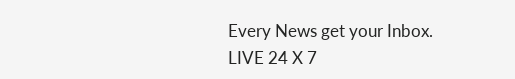Every News get your Inbox.
LIVE 24 X 7